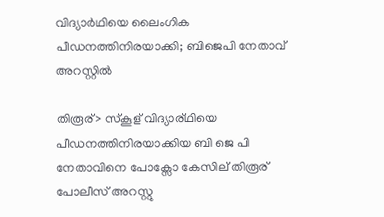വിദ്യാര്‍ഥിയെ ലൈംഗിക പീഡനത്തിനിരയാക്കി; ബിജെപി നേതാവ് അറസ്റ്റില്‍

തിരൂര്> സ്കൂള് വിദ്യാര്ഥിയെ പീഡനത്തിനിരയാക്കിയ ബി ജെ പി നേതാവിനെ പോക്സോ കേസില് തിരൂര് പോലീസ് അറസ്റ്റു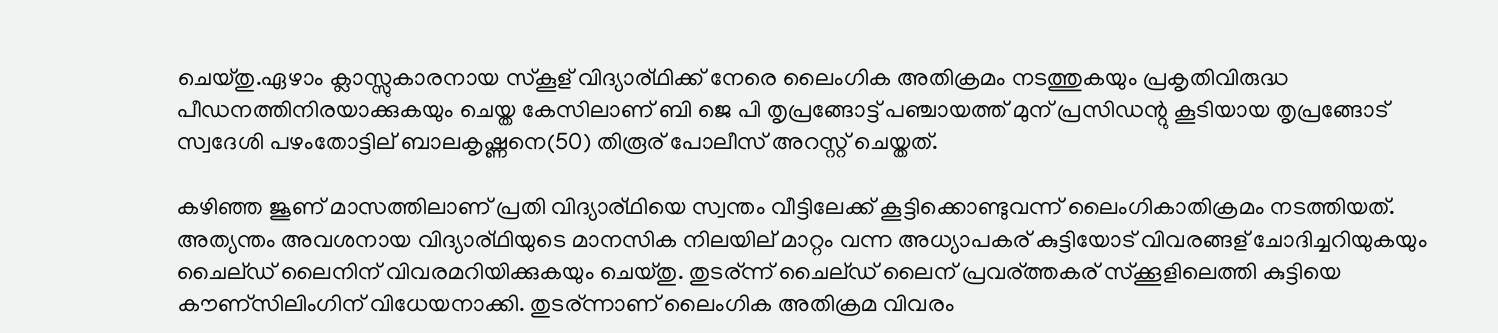ചെയ്തു.ഏഴാം ക്ലാസ്സുകാരനായ സ്കൂള് വിദ്യാര്ഥിക്ക് നേരെ ലൈംഗിക അതിക്രമം നടത്തുകയും പ്രകൃതിവിരുദ്ധ പീഡനത്തിനിരയാക്കുകയും ചെയ്ത കേസിലാണ് ബി ജെ പി തൃപ്രങ്ങോട്ട് പഞ്ചായത്ത് മുന് പ്രസിഡന്റു കൂടിയായ തൃപ്രങ്ങോട് സ്വദേശി പഴംതോട്ടില് ബാലകൃഷ്ണനെ(50) തിരൂര് പോലീസ് അറസ്റ്റ് ചെയ്തത്.

കഴിഞ്ഞ ജൂണ് മാസത്തിലാണ് പ്രതി വിദ്യാര്ഥിയെ സ്വന്തം വീട്ടിലേക്ക് കൂട്ടിക്കൊണ്ടുവന്ന് ലൈംഗികാതിക്രമം നടത്തിയത്. അത്യന്തം അവശനായ വിദ്യാര്ഥിയുടെ മാനസിക നിലയില് മാറ്റം വന്ന അധ്യാപകര് കുട്ടിയോട് വിവരങ്ങള് ചോദിച്ചറിയുകയും ചൈല്ഡ് ലൈനിന് വിവരമറിയിക്കുകയും ചെയ്തു. തുടര്ന്ന് ചൈല്ഡ് ലൈന് പ്രവര്ത്തകര് സ്ക്കൂളിലെത്തി കുട്ടിയെ കൗണ്സിലിംഗിന് വിധേയനാക്കി. തുടര്ന്നാണ് ലൈംഗിക അതിക്രമ വിവരം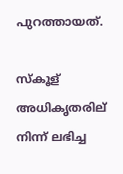പുറത്തായത്.

സ്കൂള് അധികൃതരില് നിന്ന് ലഭിച്ച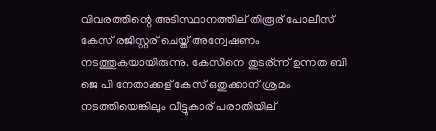വിവരത്തിന്റെ അടിസ്ഥാനത്തില് തിരൂര് പോലീസ് കേസ് രജിസ്റ്റര് ചെയ്ത് അന്വേഷണം നടത്തുകയായിരുന്നു. കേസിനെ തുടര്ന്ന് ഉന്നത ബി ജെ പി നേതാക്കള് കേസ് ഒതുക്കാന് ശ്രമം നടത്തിയെങ്കിലും വീട്ടുകാര് പരാതിയില്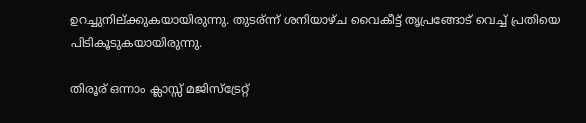ഉറച്ചുനില്ക്കുകയായിരുന്നു. തുടര്ന്ന് ശനിയാഴ്ച വൈകീട്ട് തൃപ്രങ്ങോട് വെച്ച്‌ പ്രതിയെ പിടികൂടുകയായിരുന്നു.

തിരൂര് ഒന്നാം ക്ലാസ്സ് മജിസ്ട്രേറ്റ്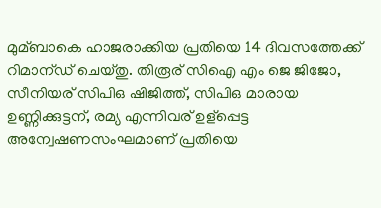മുമ്ബാകെ ഹാജരാക്കിയ പ്രതിയെ 14 ദിവസത്തേക്ക് റിമാന്ഡ് ചെയ്തു. തിരൂര് സിഐ എം ജെ ജിജോ, സീനിയര് സിപിഒ ഷിജിത്ത്, സിപിഒ മാരായ ഉണ്ണിക്കുട്ടന്, രമ്യ എന്നിവര് ഉള്പ്പെട്ട അന്വേഷണസംഘമാണ് പ്രതിയെ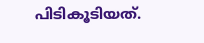പിടികൂടിയത്.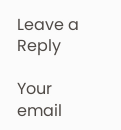Leave a Reply

Your email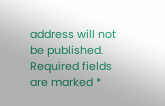address will not be published. Required fields are marked *